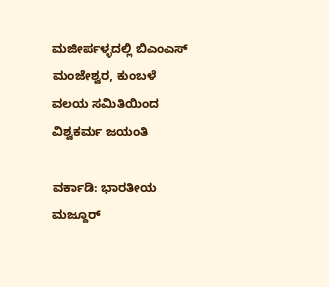ಮಜೀರ್ಪಳ್ಳದಲ್ಲಿ ಬಿಎಂಎಸ್ ಮಂಜೇಶ್ವರ, ಕುಂಬಳೆ ವಲಯ ಸಮಿತಿಯಿಂದ ವಿಶ್ವಕರ್ಮ ಜಯಂತಿ

ವರ್ಕಾಡಿ: ಭಾರತೀಯ ಮಜ್ದೂರ್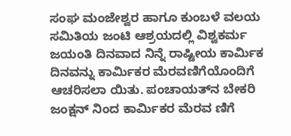ಸಂಘ ಮಂಜೇಶ್ವರ ಹಾಗೂ ಕುಂಬಳೆ ವಲಯ ಸಮಿತಿಯ ಜಂಟಿ ಆಶ್ರಯದಲ್ಲಿ ವಿಶ್ವಕರ್ಮ ಜಯಂತಿ ದಿನವಾದ ನಿನ್ನೆ ರಾಷ್ಟೀಯ ಕಾರ್ಮಿಕ ದಿನವನ್ನು ಕಾರ್ಮಿಕರ ಮೆರವಣಿಗೆಯೊಂದಿಗೆ ಆಚರಿಸಲಾ ಯಿತು. ಪಂಚಾಯತ್‌ನ ಬೇಕರಿ ಜಂಕ್ಷನ್ ನಿಂದ ಕಾರ್ಮಿಕರ ಮೆರವ ಣಿಗೆ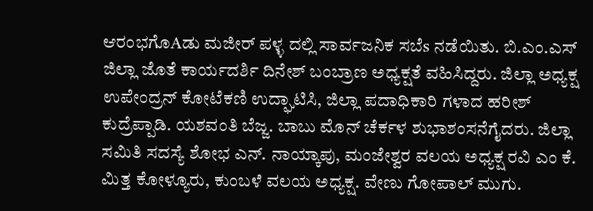ಆರಂಭಗೊAಡು ಮಜೀರ್ ಪಳ್ಳ ದಲ್ಲಿ ಸಾರ್ವಜನಿಕ ಸಬೆs ನಡೆಯಿತು. ಬಿ.ಎಂ.ಎಸ್ ಜಿಲ್ಲಾ ಜೊತೆ ಕಾರ್ಯದರ್ಶಿ ದಿನೇಶ್ ಬಂಬ್ರಾಣ ಅಧ್ಯಕ್ಷತೆ ವಹಿಸಿದ್ದರು. ಜಿಲ್ಲಾ ಅಧ್ಯಕ್ಷ ಉಪೇಂದ್ರನ್ ಕೋಟೆಕಣಿ ಉದ್ಘಾಟಿಸಿ, ಜಿಲ್ಲಾ ಪದಾಧಿಕಾರಿ ಗಳಾದ ಹರೀಶ್ ಕುದ್ರೆಪ್ಪಾಡಿ. ಯಶವಂತಿ ಬೆಜ್ಜ. ಬಾಬು ಮೊನ್ ಚೆರ್ಕಳ ಶುಭಾಶಂಸನೆಗೈದರು. ಜಿಲ್ಲಾ ಸಮಿತಿ ಸದಸ್ಯೆ ಶೋಭ ಎನ್. ನಾಯ್ಕಾಪು, ಮಂಜೇಶ್ವರ ವಲಯ ಅಧ್ಯಕ್ಷ ರವಿ ಎಂ ಕೆ. ಮಿತ್ತ ಕೋಳ್ಯೂರು, ಕುಂಬಳೆ ವಲಯ ಅಧ್ಯಕ್ಷ. ವೇಣು ಗೋಪಾಲ್ ಮುಗು.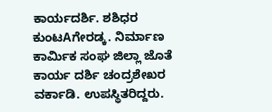ಕಾರ್ಯದರ್ಶಿ. ಶಶಿಧರ ಕುಂಟAಗೇರಡ್ಕ. ನಿರ್ಮಾಣ ಕಾರ್ಮಿಕ ಸಂಘ ಜಿಲ್ಲಾ ಜೊತೆ ಕಾರ್ಯ ದರ್ಶಿ ಚಂದ್ರಶೇಖರ ವರ್ಕಾಡಿ. ಉಪಸ್ಥಿತರಿದ್ದರು.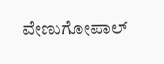ವೇಣುಗೋಪಾಲ್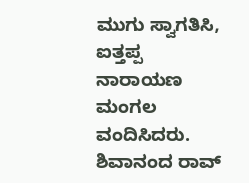ಮುಗು ಸ್ವಾಗತಿಸಿ, ಐತ್ತಪ್ಪ ನಾರಾಯಣ ಮಂಗಲ ವಂದಿಸಿದರು. ಶಿವಾನಂದ ರಾವ್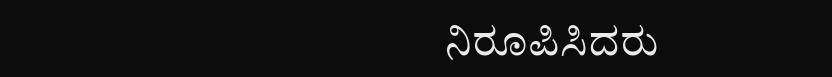ನಿರೂಪಿಸಿದರು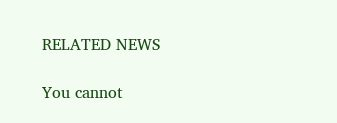RELATED NEWS

You cannot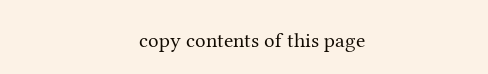copy contents of this page